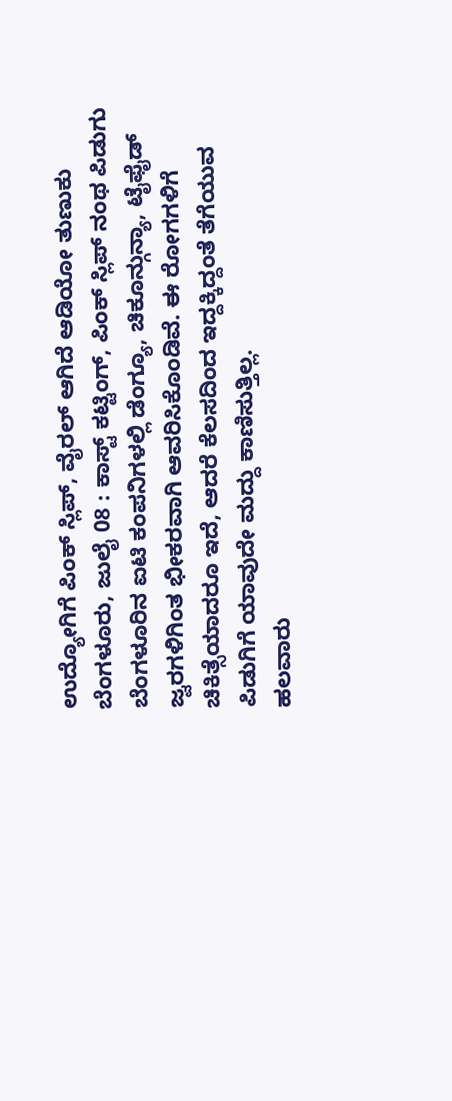ಉದ್ಯೋಗಿಗೆ ಪಿಂಕ್ ಸ್ಲಿಪ್, ವೈರಲ್ ಆಗಿದೆ ಆಡಿಯೋ ತುಣುಕು
ಬೆಂಗಳೂರು, ಜುಲೈ 08 : ಕಾಸ್ಟ್ ಕಟ್ಟಿಂಗ್, ಪಿಂಕ್ ಸ್ಲಿಪ್ ನಂಥ ಪಿಡುಗು ಬೆಂಗಳೂರಿನ ಐಟಿ ಕಂಪನಿಗಳಲ್ಲಿ ಡೆಂಗ್ಯೂ, ಚಿಕೂನ್ಗುನ್ಯಾ, ಟೈಫೈಡ್ ಜ್ವರಗಳಿಗಿಂತ ಭೀಕರವಾಗಿ ಆವರಿಸಿಕೊಂಡಿವೆ. ಈ ರೋಗಗಳಿಗೆ ಚಿಕಿತ್ಸೆಯಾದರೂ ಇದೆ, ಆದರೆ ಕೆಲಸದಿಂದ ಇದ್ದಕ್ಕಿದ್ದಂತೆ ತೆಗೆಯುವ ಪಿಡುಗಿಗೆ ಯಾವುದೇ ಮದ್ದು ಕಾಣಿಸುತ್ತಿಲ್ಲ.
ಹಲವಾರು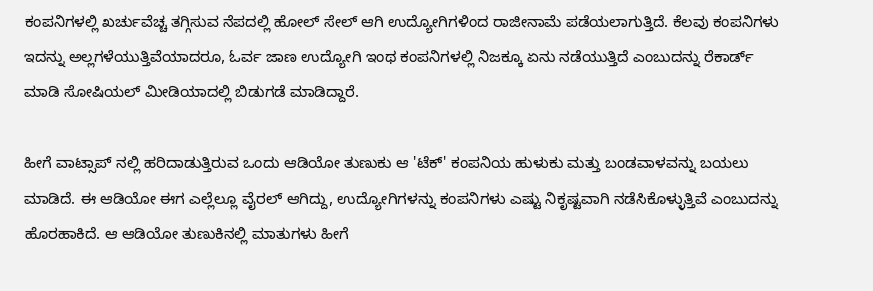ಕಂಪನಿಗಳಲ್ಲಿ ಖರ್ಚುವೆಚ್ಚ ತಗ್ಗಿಸುವ ನೆಪದಲ್ಲಿ ಹೋಲ್ ಸೇಲ್ ಆಗಿ ಉದ್ಯೋಗಿಗಳಿಂದ ರಾಜೀನಾಮೆ ಪಡೆಯಲಾಗುತ್ತಿದೆ. ಕೆಲವು ಕಂಪನಿಗಳು ಇದನ್ನು ಅಲ್ಲಗಳೆಯುತ್ತಿವೆಯಾದರೂ, ಓರ್ವ ಜಾಣ ಉದ್ಯೋಗಿ ಇಂಥ ಕಂಪನಿಗಳಲ್ಲಿ ನಿಜಕ್ಕೂ ಏನು ನಡೆಯುತ್ತಿದೆ ಎಂಬುದನ್ನು ರೆಕಾರ್ಡ್ ಮಾಡಿ ಸೋಷಿಯಲ್ ಮೀಡಿಯಾದಲ್ಲಿ ಬಿಡುಗಡೆ ಮಾಡಿದ್ದಾರೆ.

ಹೀಗೆ ವಾಟ್ಸಾಪ್ ನಲ್ಲಿ ಹರಿದಾಡುತ್ತಿರುವ ಒಂದು ಆಡಿಯೋ ತುಣುಕು ಆ 'ಟೆಕ್' ಕಂಪನಿಯ ಹುಳುಕು ಮತ್ತು ಬಂಡವಾಳವನ್ನು ಬಯಲು ಮಾಡಿದೆ. ಈ ಆಡಿಯೋ ಈಗ ಎಲ್ಲೆಲ್ಲೂ ವೈರಲ್ ಆಗಿದ್ದು, ಉದ್ಯೋಗಿಗಳನ್ನು ಕಂಪನಿಗಳು ಎಷ್ಟು ನಿಕೃಷ್ಟವಾಗಿ ನಡೆಸಿಕೊಳ್ಳುತ್ತಿವೆ ಎಂಬುದನ್ನು ಹೊರಹಾಕಿದೆ. ಆ ಆಡಿಯೋ ತುಣುಕಿನಲ್ಲಿ ಮಾತುಗಳು ಹೀಗೆ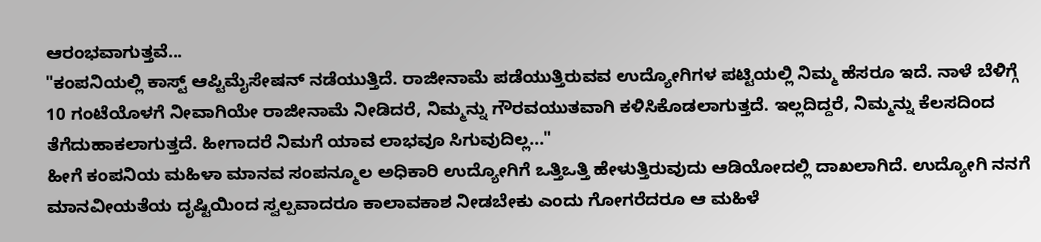ಆರಂಭವಾಗುತ್ತವೆ...
"ಕಂಪನಿಯಲ್ಲಿ ಕಾಸ್ಟ್ ಆಪ್ಟಿಮೈಸೇಷನ್ ನಡೆಯುತ್ತಿದೆ. ರಾಜೀನಾಮೆ ಪಡೆಯುತ್ತಿರುವವ ಉದ್ಯೋಗಿಗಳ ಪಟ್ಟಿಯಲ್ಲಿ ನಿಮ್ಮ ಹೆಸರೂ ಇದೆ. ನಾಳೆ ಬೆಳಿಗ್ಗೆ 10 ಗಂಟೆಯೊಳಗೆ ನೀವಾಗಿಯೇ ರಾಜೀನಾಮೆ ನೀಡಿದರೆ, ನಿಮ್ಮನ್ನು ಗೌರವಯುತವಾಗಿ ಕಳಿಸಿಕೊಡಲಾಗುತ್ತದೆ. ಇಲ್ಲದಿದ್ದರೆ, ನಿಮ್ಮನ್ನು ಕೆಲಸದಿಂದ ತೆಗೆದುಹಾಕಲಾಗುತ್ತದೆ. ಹೀಗಾದರೆ ನಿಮಗೆ ಯಾವ ಲಾಭವೂ ಸಿಗುವುದಿಲ್ಲ..."
ಹೀಗೆ ಕಂಪನಿಯ ಮಹಿಳಾ ಮಾನವ ಸಂಪನ್ಮೂಲ ಅಧಿಕಾರಿ ಉದ್ಯೋಗಿಗೆ ಒತ್ತಿಒತ್ತಿ ಹೇಳುತ್ತಿರುವುದು ಆಡಿಯೋದಲ್ಲಿ ದಾಖಲಾಗಿದೆ. ಉದ್ಯೋಗಿ ನನಗೆ ಮಾನವೀಯತೆಯ ದೃಷ್ಟಿಯಿಂದ ಸ್ವಲ್ಪವಾದರೂ ಕಾಲಾವಕಾಶ ನೀಡಬೇಕು ಎಂದು ಗೋಗರೆದರೂ ಆ ಮಹಿಳೆ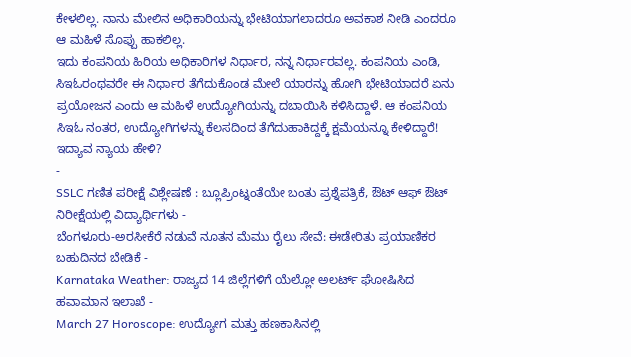ಕೇಳಲಿಲ್ಲ. ನಾನು ಮೇಲಿನ ಅಧಿಕಾರಿಯನ್ನು ಭೇಟಿಯಾಗಲಾದರೂ ಅವಕಾಶ ನೀಡಿ ಎಂದರೂ ಆ ಮಹಿಳೆ ಸೊಪ್ಪು ಹಾಕಲಿಲ್ಲ.
ಇದು ಕಂಪನಿಯ ಹಿರಿಯ ಅಧಿಕಾರಿಗಳ ನಿರ್ಧಾರ, ನನ್ನ ನಿರ್ಧಾರವಲ್ಲ. ಕಂಪನಿಯ ಎಂಡಿ, ಸಿಇಓರಂಥವರೇ ಈ ನಿರ್ಧಾರ ತೆಗೆದುಕೊಂಡ ಮೇಲೆ ಯಾರನ್ನು ಹೋಗಿ ಭೇಟಿಯಾದರೆ ಏನು ಪ್ರಯೋಜನ ಎಂದು ಆ ಮಹಿಳೆ ಉದ್ಯೋಗಿಯನ್ನು ದಬಾಯಿಸಿ ಕಳಿಸಿದ್ದಾಳೆ. ಆ ಕಂಪನಿಯ ಸಿಇಓ ನಂತರ, ಉದ್ಯೋಗಿಗಳನ್ನು ಕೆಲಸದಿಂದ ತೆಗೆದುಹಾಕಿದ್ದಕ್ಕೆ ಕ್ಷಮೆಯನ್ನೂ ಕೇಳಿದ್ದಾರೆ! ಇದ್ಯಾವ ನ್ಯಾಯ ಹೇಳಿ?
-
SSLC ಗಣಿತ ಪರೀಕ್ಷೆ ವಿಶ್ಲೇಷಣೆ : ಬ್ಲೂಪ್ರಿಂಟ್ನಂತೆಯೇ ಬಂತು ಪ್ರಶ್ನೆಪತ್ರಿಕೆ, ಔಟ್ ಆಫ್ ಔಟ್ ನಿರೀಕ್ಷೆಯಲ್ಲಿ ವಿದ್ಯಾರ್ಥಿಗಳು -
ಬೆಂಗಳೂರು-ಅರಸೀಕೆರೆ ನಡುವೆ ನೂತನ ಮೆಮು ರೈಲು ಸೇವೆ: ಈಡೇರಿತು ಪ್ರಯಾಣಿಕರ ಬಹುದಿನದ ಬೇಡಿಕೆ -
Karnataka Weather: ರಾಜ್ಯದ 14 ಜಿಲ್ಲೆಗಳಿಗೆ ಯೆಲ್ಲೋ ಅಲರ್ಟ್ ಘೋಷಿಸಿದ ಹವಾಮಾನ ಇಲಾಖೆ -
March 27 Horoscope: ಉದ್ಯೋಗ ಮತ್ತು ಹಣಕಾಸಿನಲ್ಲಿ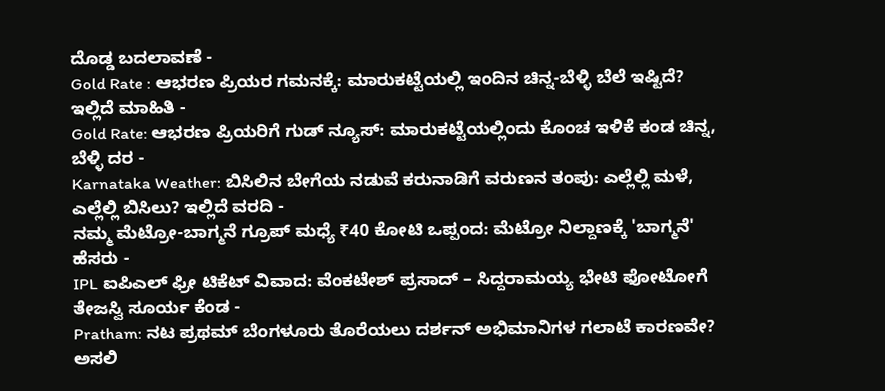ದೊಡ್ಡ ಬದಲಾವಣೆ -
Gold Rate : ಆಭರಣ ಪ್ರಿಯರ ಗಮನಕ್ಕೆ: ಮಾರುಕಟ್ಟೆಯಲ್ಲಿ ಇಂದಿನ ಚಿನ್ನ-ಬೆಳ್ಳಿ ಬೆಲೆ ಇಷ್ಟಿದೆ? ಇಲ್ಲಿದೆ ಮಾಹಿತಿ -
Gold Rate: ಆಭರಣ ಪ್ರಿಯರಿಗೆ ಗುಡ್ ನ್ಯೂಸ್: ಮಾರುಕಟ್ಟೆಯಲ್ಲಿಂದು ಕೊಂಚ ಇಳಿಕೆ ಕಂಡ ಚಿನ್ನ, ಬೆಳ್ಳಿ ದರ -
Karnataka Weather: ಬಿಸಿಲಿನ ಬೇಗೆಯ ನಡುವೆ ಕರುನಾಡಿಗೆ ವರುಣನ ತಂಪು: ಎಲ್ಲೆಲ್ಲಿ ಮಳೆ, ಎಲ್ಲೆಲ್ಲಿ ಬಿಸಿಲು? ಇಲ್ಲಿದೆ ವರದಿ -
ನಮ್ಮ ಮೆಟ್ರೋ-ಬಾಗ್ಮನೆ ಗ್ರೂಪ್ ಮಧ್ಯೆ ₹40 ಕೋಟಿ ಒಪ್ಪಂದ: ಮೆಟ್ರೋ ನಿಲ್ದಾಣಕ್ಕೆ 'ಬಾಗ್ಮನೆ' ಹೆಸರು -
IPL ಐಪಿಎಲ್ ಫ್ರೀ ಟಿಕೆಟ್ ವಿವಾದ: ವೆಂಕಟೇಶ್ ಪ್ರಸಾದ್ – ಸಿದ್ದರಾಮಯ್ಯ ಭೇಟಿ ಫೋಟೋಗೆ ತೇಜಸ್ವಿ ಸೂರ್ಯ ಕೆಂಡ -
Pratham: ನಟ ಪ್ರಥಮ್ ಬೆಂಗಳೂರು ತೊರೆಯಲು ದರ್ಶನ್ ಅಭಿಮಾನಿಗಳ ಗಲಾಟೆ ಕಾರಣವೇ? ಅಸಲಿ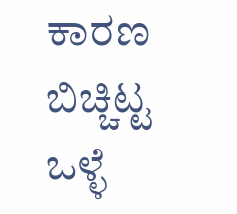ಕಾರಣ ಬಿಚ್ಚಿಟ್ಟ ಒಳ್ಳೆ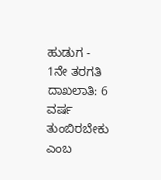ಹುಡುಗ -
1ನೇ ತರಗತಿ ದಾಖಲಾತಿ: 6 ವರ್ಷ ತುಂಬಿರಬೇಕು ಎಂಬ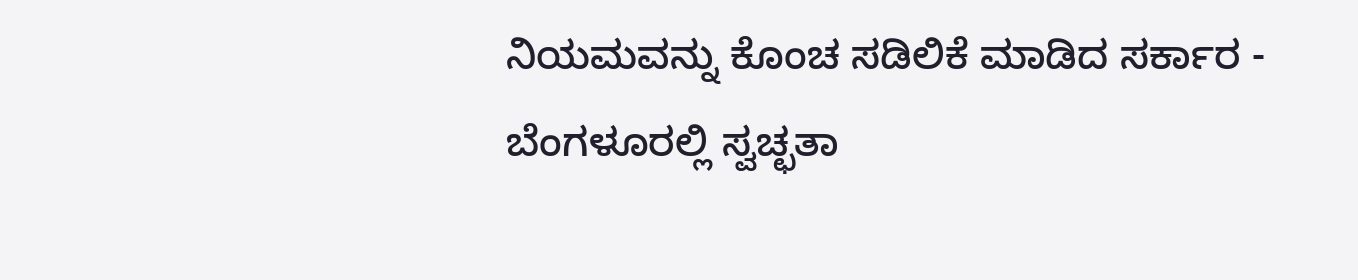ನಿಯಮವನ್ನು ಕೊಂಚ ಸಡಿಲಿಕೆ ಮಾಡಿದ ಸರ್ಕಾರ -
ಬೆಂಗಳೂರಲ್ಲಿ ಸ್ವಚ್ಛತಾ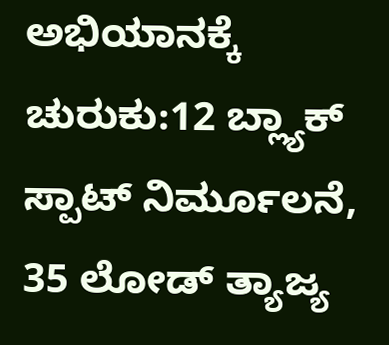ಅಭಿಯಾನಕ್ಕೆ ಚುರುಕು:12 ಬ್ಲ್ಯಾಕ್ ಸ್ಪಾಟ್ ನಿರ್ಮೂಲನೆ, 35 ಲೋಡ್ ತ್ಯಾಜ್ಯ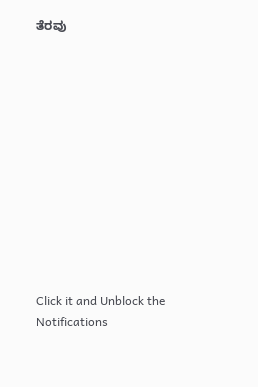ತೆರವು












Click it and Unblock the Notifications